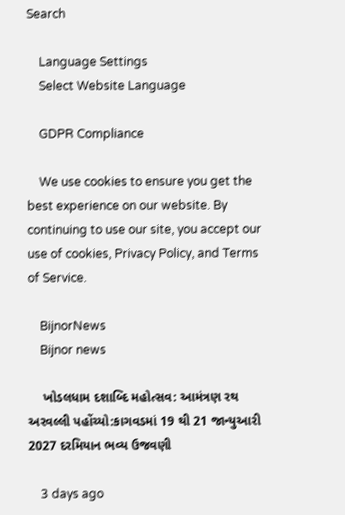Search

    Language Settings
    Select Website Language

    GDPR Compliance

    We use cookies to ensure you get the best experience on our website. By continuing to use our site, you accept our use of cookies, Privacy Policy, and Terms of Service.

    BijnorNews
    Bijnor news

    ખોડલધામ દશાબ્દિ મહોત્સવ: આમંત્રણ રથ અરવલ્લી પહોંચ્યો:કાગવડમાં 19 થી 21 જાન્યુઆરી 2027 દરમિયાન ભવ્ય ઉજવણી

    3 days ago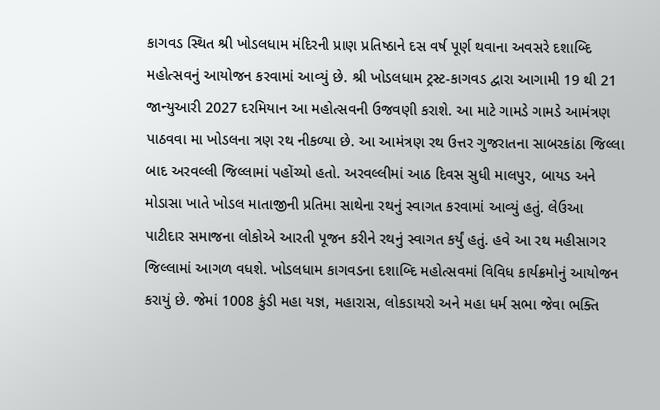કાગવડ સ્થિત શ્રી ખોડલધામ મંદિરની પ્રાણ પ્રતિષ્ઠાને દસ વર્ષ પૂર્ણ થવાના અવસરે દશાબ્દિ મહોત્સવનું આયોજન કરવામાં આવ્યું છે. શ્રી ખોડલધામ ટ્રસ્ટ-કાગવડ દ્વારા આગામી 19 થી 21 જાન્યુઆરી 2027 દરમિયાન આ મહોત્સવની ઉજવણી કરાશે. આ માટે ગામડે ગામડે આમંત્રણ પાઠવવા મા ખોડલના ત્રણ રથ નીકળ્યા છે. આ આમંત્રણ રથ ઉત્તર ગુજરાતના સાબરકાંઠા જિલ્લા બાદ અરવલ્લી જિલ્લામાં પહોંચ્યો હતો. અરવલ્લીમાં આઠ દિવસ સુધી માલપુર, બાયડ અને મોડાસા ખાતે ખોડલ માતાજીની પ્રતિમા સાથેના રથનું સ્વાગત કરવામાં આવ્યું હતું. લેઉઆ પાટીદાર સમાજના લોકોએ આરતી પૂજન કરીને રથનું સ્વાગત કર્યું હતું. હવે આ રથ મહીસાગર જિલ્લામાં આગળ વધશે. ખોડલધામ કાગવડના દશાબ્દિ મહોત્સવમાં વિવિધ કાર્યક્રમોનું આયોજન કરાયું છે. જેમાં 1008 કુંડી મહા યજ્ઞ, મહારાસ, લોકડાયરો અને મહા ધર્મ સભા જેવા ભક્તિ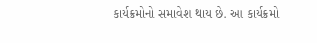કાર્યક્રમોનો સમાવેશ થાય છે. આ કાર્યક્રમો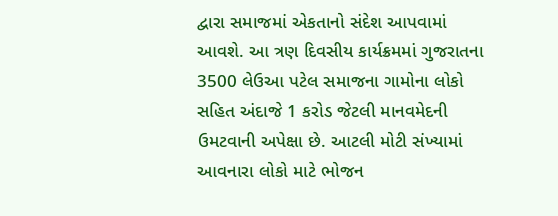દ્વારા સમાજમાં એકતાનો સંદેશ આપવામાં આવશે. આ ત્રણ દિવસીય કાર્યક્રમમાં ગુજરાતના 3500 લેઉઆ પટેલ સમાજના ગામોના લોકો સહિત અંદાજે 1 કરોડ જેટલી માનવમેદની ઉમટવાની અપેક્ષા છે. આટલી મોટી સંખ્યામાં આવનારા લોકો માટે ભોજન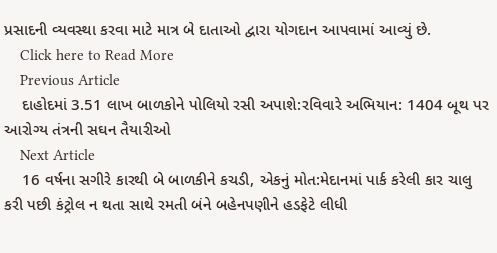પ્રસાદની વ્યવસ્થા કરવા માટે માત્ર બે દાતાઓ દ્વારા યોગદાન આપવામાં આવ્યું છે.
    Click here to Read More
    Previous Article
    દાહોદમાં 3.51 લાખ બાળકોને પોલિયો રસી અપાશે:રવિવારે અભિયાન: 1404 બૂથ પર આરોગ્ય તંત્રની સઘન તૈયારીઓ
    Next Article
    16 વર્ષના સગીરે કારથી બે બાળકીને કચડી, એકનું મોત:મેદાનમાં પાર્ક કરેલી કાર ચાલુ કરી પછી કંટ્રોલ ન થતા સાથે રમતી બંને બહેનપણીને હડફેટે લીધી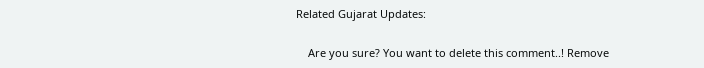Related Gujarat Updates:

    Are you sure? You want to delete this comment..! Remove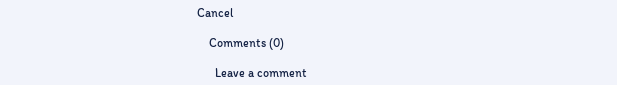Cancel

    Comments (0)

      Leave a comment